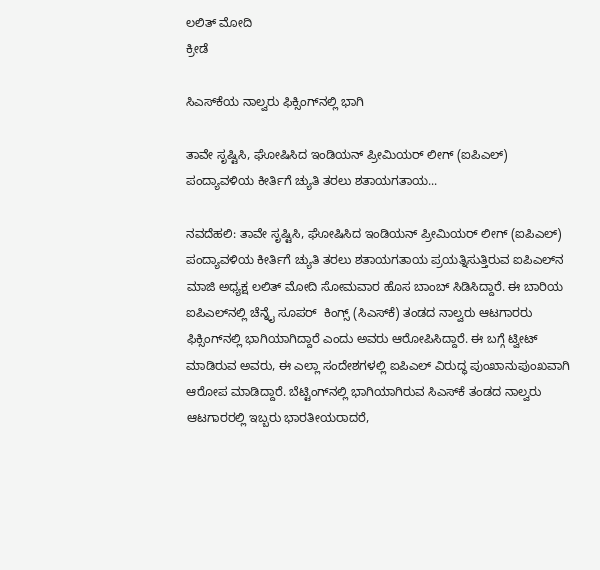ಲಲಿತ್ ಮೋದಿ
ಕ್ರೀಡೆ

ಸಿಎಸ್‍ಕೆಯ ನಾಲ್ವರು ಫಿಕ್ಸಿಂಗ್‍ನಲ್ಲಿ ಭಾಗಿ

ತಾವೇ ಸೃಷ್ಟಿಸಿ, ಘೋಷಿಸಿದ ಇಂಡಿಯನ್ ಪ್ರೀಮಿಯರ್ ಲೀಗ್ (ಐಪಿಎಲ್) ಪಂದ್ಯಾವಳಿಯ ಕೀರ್ತಿಗೆ ಚ್ಯುತಿ ತರಲು ಶತಾಯಗತಾಯ...

ನವದೆಹಲಿ: ತಾವೇ ಸೃಷ್ಟಿಸಿ, ಘೋಷಿಸಿದ ಇಂಡಿಯನ್ ಪ್ರೀಮಿಯರ್ ಲೀಗ್ (ಐಪಿಎಲ್) ಪಂದ್ಯಾವಳಿಯ ಕೀರ್ತಿಗೆ ಚ್ಯುತಿ ತರಲು ಶತಾಯಗತಾಯ ಪ್ರಯತ್ನಿಸುತ್ತಿರುವ ಐಪಿಎಲ್‍ನ ಮಾಜಿ ಅಧ್ಯಕ್ಷ ಲಲಿತ್ ಮೋದಿ ಸೋಮವಾರ ಹೊಸ ಬಾಂಬ್ ಸಿಡಿಸಿದ್ದಾರೆ. ಈ ಬಾರಿಯ ಐಪಿಎಲ್‍ನಲ್ಲಿ ಚೆನ್ನೈ ಸೂಪರ್  ಕಿಂಗ್ಸ್ (ಸಿಎಸ್‍ಕೆ) ತಂಡದ ನಾಲ್ವರು ಆಟಗಾರರು ಫಿಕ್ಸಿಂಗ್‍ನಲ್ಲಿ ಭಾಗಿಯಾಗಿದ್ದಾರೆ ಎಂದು ಅವರು ಆರೋಪಿಸಿದ್ದಾರೆ. ಈ ಬಗ್ಗೆ ಟ್ವೀಟ್  ಮಾಡಿರುವ ಅವರು, ಈ ಎಲ್ಲಾ ಸಂದೇಶಗಳಲ್ಲಿ ಐಪಿಎಲ್ ವಿರುದ್ಧ ಪುಂಖಾನುಪುಂಖವಾಗಿ ಆರೋಪ ಮಾಡಿದ್ದಾರೆ. ಬೆಟ್ಟಿಂಗ್‍ನಲ್ಲಿ ಭಾಗಿಯಾಗಿರುವ ಸಿಎಸ್‍ಕೆ ತಂಡದ ನಾಲ್ವರು ಆಟಗಾರರಲ್ಲಿ ಇಬ್ಬರು ಭಾರತೀಯರಾದರೆ,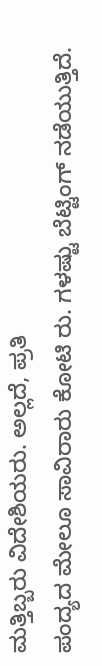ಮತ್ತಿಬ್ಬರು ವಿದೇಶಿಯರು. ಅಲ್ಲದೆ, ಪ್ರತಿ
ಪಂದ್ಯದ ಮೇಲೂ ಸಾವಿರಾರು ಕೋಟಿ ರು. ಗಳಷ್ಟು ಬೆಟ್ಟಿಂಗ್ ನಡೆಯುತ್ತಿದೆ.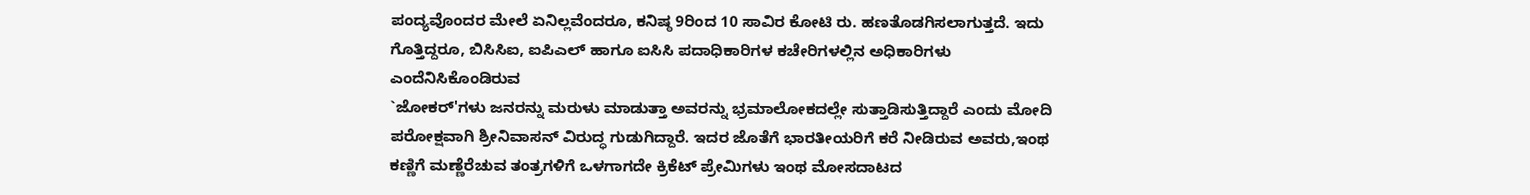ಪಂದ್ಯವೊಂದರ ಮೇಲೆ ಏನಿಲ್ಲವೆಂದರೂ, ಕನಿಷ್ಠ 9ರಿಂದ 10 ಸಾವಿರ ಕೋಟಿ ರು. ಹಣತೊಡಗಿಸಲಾಗುತ್ತದೆ. ಇದು ಗೊತ್ತಿದ್ದರೂ, ಬಿಸಿಸಿಐ, ಐಪಿಎಲ್ ಹಾಗೂ ಐಸಿಸಿ ಪದಾಧಿಕಾರಿಗಳ ಕಚೇರಿಗಳಲ್ಲಿನ ಅಧಿಕಾರಿಗಳು ಎಂದೆನಿಸಿಕೊಂಡಿರುವ
`ಜೋಕರ್'ಗಳು ಜನರನ್ನು ಮರುಳು ಮಾಡುತ್ತಾ ಅವರನ್ನು ಭ್ರಮಾಲೋಕದಲ್ಲೇ ಸುತ್ತಾಡಿಸುತ್ತಿದ್ದಾರೆ ಎಂದು ಮೋದಿ ಪರೋಕ್ಷವಾಗಿ ಶ್ರೀನಿವಾಸನ್ ವಿರುದ್ಧ ಗುಡುಗಿದ್ದಾರೆ. ಇದರ ಜೊತೆಗೆ ಭಾರತೀಯರಿಗೆ ಕರೆ ನೀಡಿರುವ ಅವರು,ಇಂಥ ಕಣ್ಣಿಗೆ ಮಣ್ಣೆರೆಚುವ ತಂತ್ರಗಳಿಗೆ ಒಳಗಾಗದೇ ಕ್ರಿಕೆಟ್ ಪ್ರೇಮಿಗಳು ಇಂಥ ಮೋಸದಾಟದ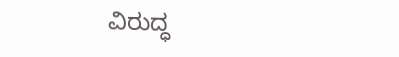ವಿರುದ್ಧ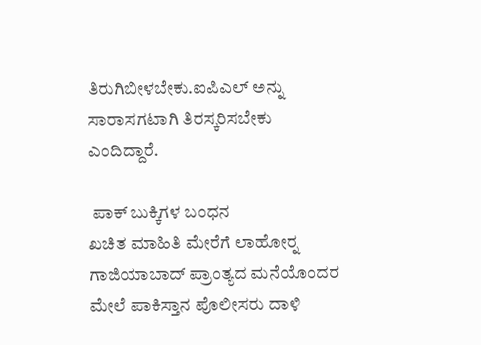ತಿರುಗಿಬೀಳಬೇಕು.ಐಪಿಎಲ್ ಅನ್ನು ಸಾರಾಸಗಟಾಗಿ ತಿರಸ್ಕರಿಸಬೇಕು ಎಂದಿದ್ದಾರೆ.

 ಪಾಕ್ ಬುಕ್ಕಿಗಳ ಬಂಧನ
ಖಚಿತ ಮಾಹಿತಿ ಮೇರೆಗೆ ಲಾಹೋರ್‍ನ ಗಾಜಿಯಾಬಾದ್ ಪ್ರಾಂತ್ಯದ ಮನೆಯೊಂದರ ಮೇಲೆ ಪಾಕಿಸ್ತಾನ ಪೊಲೀಸರು ದಾಳಿ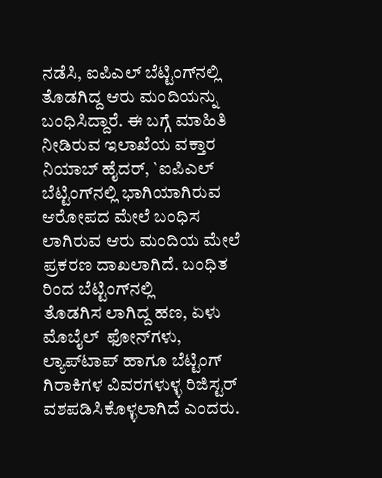ನಡೆಸಿ, ಐಪಿಎಲ್ ಬೆಟ್ಟಿಂಗ್‍ನಲ್ಲಿ ತೊಡಗಿದ್ದ ಆರು ಮಂದಿಯನ್ನು ಬಂಧಿಸಿದ್ದಾರೆ. ಈ ಬಗ್ಗೆ ಮಾಹಿತಿ ನೀಡಿರುವ ಇಲಾಖೆಯ ವಕ್ತಾರ ನಿಯಾಬ್ ಹೈದರ್, `ಐಪಿಎಲ್ ಬೆಟ್ಟಿಂಗ್‍ನಲ್ಲಿ ಭಾಗಿಯಾಗಿರುವ ಆರೋಪದ ಮೇಲೆ ಬಂಧಿಸ ಲಾಗಿರುವ ಆರು ಮಂದಿಯ ಮೇಲೆ ಪ್ರಕರಣ ದಾಖಲಾಗಿದೆ. ಬಂಧಿತ ರಿಂದ ಬೆಟ್ಟಿಂಗ್‍ನಲ್ಲಿ
ತೊಡಗಿಸ ಲಾಗಿದ್ದ ಹಣ, ಏಳು ಮೊಬೈಲ್  ಫೋನ್‍ಗಳು, ಲ್ಯಾಪ್‍ಟಾಪ್ ಹಾಗೂ ಬೆಟ್ಟಿಂಗ್ ಗಿರಾಕಿಗಳ ವಿವರಗಳುಳ್ಳ ರಿಜಿಸ್ಟರ್ ವಶಪಡಿಸಿಕೊಳ್ಳಲಾಗಿದೆ ಎಂದರು.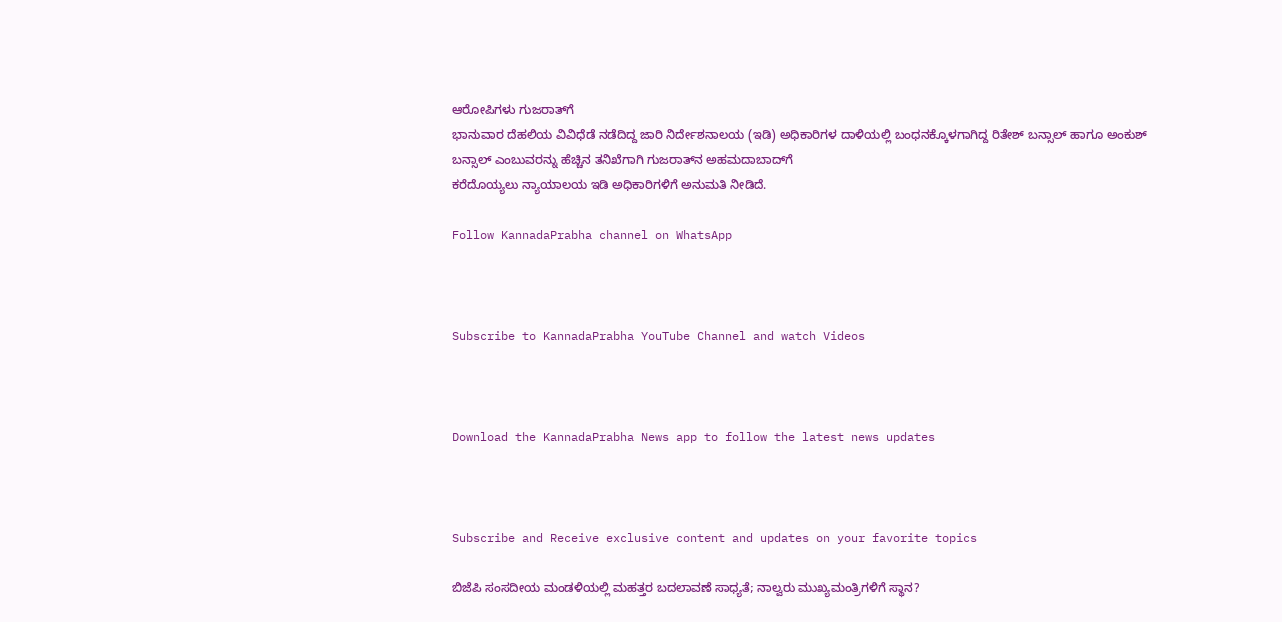ಆರೋಪಿಗಳು ಗುಜರಾತ್‍ಗೆ
ಭಾನುವಾರ ದೆಹಲಿಯ ವಿವಿಧೆಡೆ ನಡೆದಿದ್ದ ಜಾರಿ ನಿರ್ದೇಶನಾಲಯ (ಇಡಿ) ಅಧಿಕಾರಿಗಳ ದಾಳಿಯಲ್ಲಿ ಬಂಧನಕ್ಕೊಳಗಾಗಿದ್ದ ರಿತೇಶ್ ಬನ್ಸಾಲ್ ಹಾಗೂ ಅಂಕುಶ್ ಬನ್ಸಾಲ್ ಎಂಬುವರನ್ನು ಹೆಚ್ಚಿನ ತನಿಖೆಗಾಗಿ ಗುಜರಾತ್‍ನ ಅಹಮದಾಬಾದ್‍ಗೆ
ಕರೆದೊಯ್ಯಲು ನ್ಯಾಯಾಲಯ ಇಡಿ ಅಧಿಕಾರಿಗಳಿಗೆ ಅನುಮತಿ ನೀಡಿದೆ.

Follow KannadaPrabha channel on WhatsApp



Subscribe to KannadaPrabha YouTube Channel and watch Videos



Download the KannadaPrabha News app to follow the latest news updates



Subscribe and Receive exclusive content and updates on your favorite topics

ಬಿಜೆಪಿ ಸಂಸದೀಯ ಮಂಡಳಿಯಲ್ಲಿ ಮಹತ್ತರ ಬದಲಾವಣೆ ಸಾಧ್ಯತೆ; ನಾಲ್ವರು ಮುಖ್ಯಮಂತ್ರಿಗಳಿಗೆ ಸ್ಥಾನ?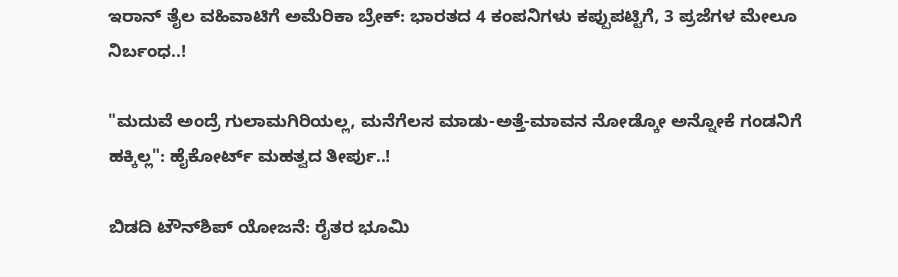ಇರಾನ್‌ ತೈಲ ವಹಿವಾಟಿಗೆ ಅಮೆರಿಕಾ ಬ್ರೇಕ್: ಭಾರತದ 4 ಕಂಪನಿಗಳು ಕಪ್ಪುಪಟ್ಟಿಗೆ, 3 ಪ್ರಜೆಗಳ ಮೇಲೂ ನಿರ್ಬಂಧ..!

"ಮದುವೆ ಅಂದ್ರೆ ಗುಲಾಮಗಿರಿಯಲ್ಲ, ಮನೆಗೆಲಸ ಮಾಡು-ಅತ್ತೆ-ಮಾವನ ನೋಡ್ಕೋ ಅನ್ನೋಕೆ ಗಂಡನಿಗೆ ಹಕ್ಕಿಲ್ಲ": ಹೈಕೋರ್ಟ್ ಮಹತ್ವದ ತೀರ್ಪು..!

ಬಿಡದಿ ಟೌನ್‌ಶಿಪ್‌ ಯೋಜನೆ: ರೈತರ ಭೂಮಿ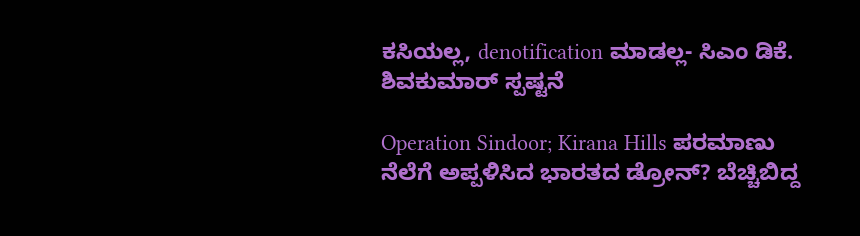ಕಸಿಯಲ್ಲ, denotification ಮಾಡಲ್ಲ- ಸಿಎಂ ಡಿಕೆ. ಶಿವಕುಮಾರ್ ಸ್ಪಷ್ಟನೆ

Operation Sindoor; Kirana Hills ಪರಮಾಣು ನೆಲೆಗೆ ಅಪ್ಪಳಿಸಿದ ಭಾರತದ ಡ್ರೋನ್? ಬೆಚ್ಚಿಬಿದ್ದ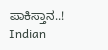ಪಾಕಿಸ್ತಾನ..! Indian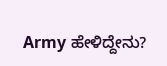Army ಹೇಳಿದ್ದೇನು?